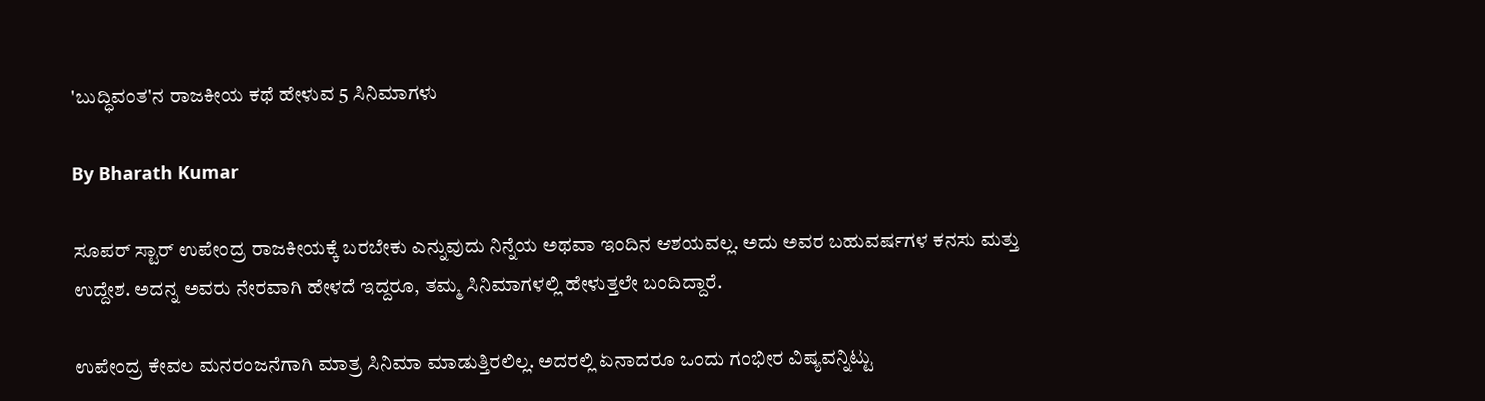'ಬುದ್ಧಿವಂತ'ನ ರಾಜಕೀಯ ಕಥೆ ಹೇಳುವ 5 ಸಿನಿಮಾಗಳು

By Bharath Kumar

ಸೂಪರ್ ಸ್ಟಾರ್ ಉಪೇಂದ್ರ ರಾಜಕೀಯಕ್ಕೆ ಬರಬೇಕು ಎನ್ನುವುದು ನಿನ್ನೆಯ ಅಥವಾ ಇಂದಿನ ಆಶಯವಲ್ಲ. ಅದು ಅವರ ಬಹುವರ್ಷಗಳ ಕನಸು ಮತ್ತು ಉದ್ದೇಶ. ಅದನ್ನ ಅವರು ನೇರವಾಗಿ ಹೇಳದೆ ಇದ್ದರೂ, ತಮ್ಮ ಸಿನಿಮಾಗಳಲ್ಲಿ ಹೇಳುತ್ತಲೇ ಬಂದಿದ್ದಾರೆ.

ಉಪೇಂದ್ರ ಕೇವಲ ಮನರಂಜನೆಗಾಗಿ ಮಾತ್ರ ಸಿನಿಮಾ ಮಾಡುತ್ತಿರಲಿಲ್ಲ. ಅದರಲ್ಲಿ ಏನಾದರೂ ಒಂದು ಗಂಭೀರ ವಿಷ್ಯವನ್ನಿಟ್ಟು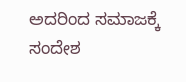ಅದರಿಂದ ಸಮಾಜಕ್ಕೆ ಸಂದೇಶ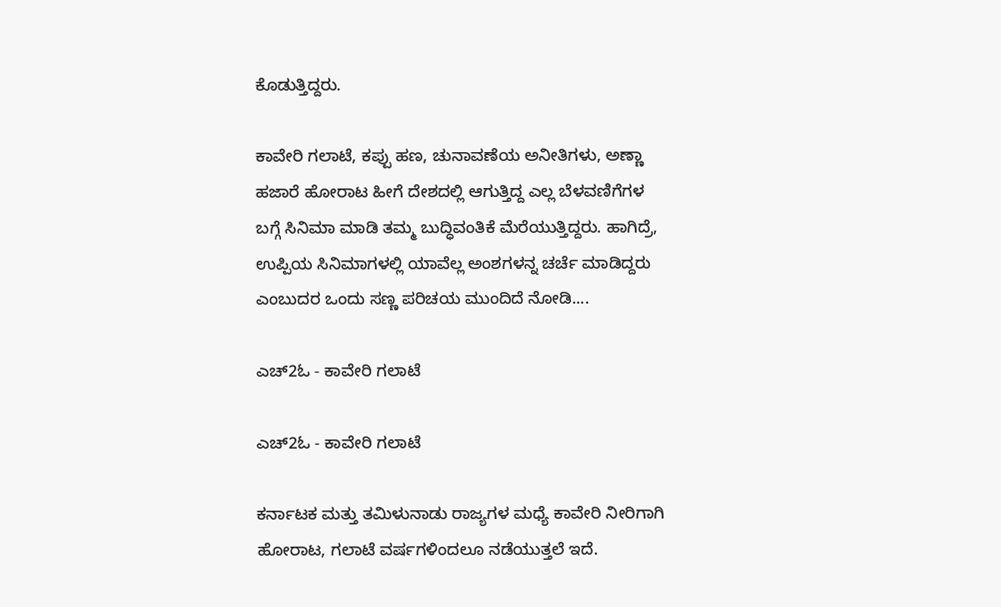ಕೊಡುತ್ತಿದ್ದರು.

ಕಾವೇರಿ ಗಲಾಟೆ, ಕಪ್ಪು ಹಣ, ಚುನಾವಣೆಯ ಅನೀತಿಗಳು, ಅಣ್ಣಾ ಹಜಾರೆ ಹೋರಾಟ ಹೀಗೆ ದೇಶದಲ್ಲಿ ಆಗುತ್ತಿದ್ದ ಎಲ್ಲ ಬೆಳವಣಿಗೆಗಳ ಬಗ್ಗೆ ಸಿನಿಮಾ ಮಾಡಿ ತಮ್ಮ ಬುದ್ಧಿವಂತಿಕೆ ಮೆರೆಯುತ್ತಿದ್ದರು. ಹಾಗಿದ್ರೆ, ಉಪ್ಪಿಯ ಸಿನಿಮಾಗಳಲ್ಲಿ ಯಾವೆಲ್ಲ ಅಂಶಗಳನ್ನ ಚರ್ಚೆ ಮಾಡಿದ್ದರು ಎಂಬುದರ ಒಂದು ಸಣ್ಣ ಪರಿಚಯ ಮುಂದಿದೆ ನೋಡಿ....

ಎಚ್2ಓ - ಕಾವೇರಿ ಗಲಾಟೆ

ಎಚ್2ಓ - ಕಾವೇರಿ ಗಲಾಟೆ

ಕರ್ನಾಟಕ ಮತ್ತು ತಮಿಳುನಾಡು ರಾಜ್ಯಗಳ ಮಧ್ಯೆ ಕಾವೇರಿ ನೀರಿಗಾಗಿ ಹೋರಾಟ, ಗಲಾಟೆ ವರ್ಷಗಳಿಂದಲೂ ನಡೆಯುತ್ತಲೆ ಇದೆ.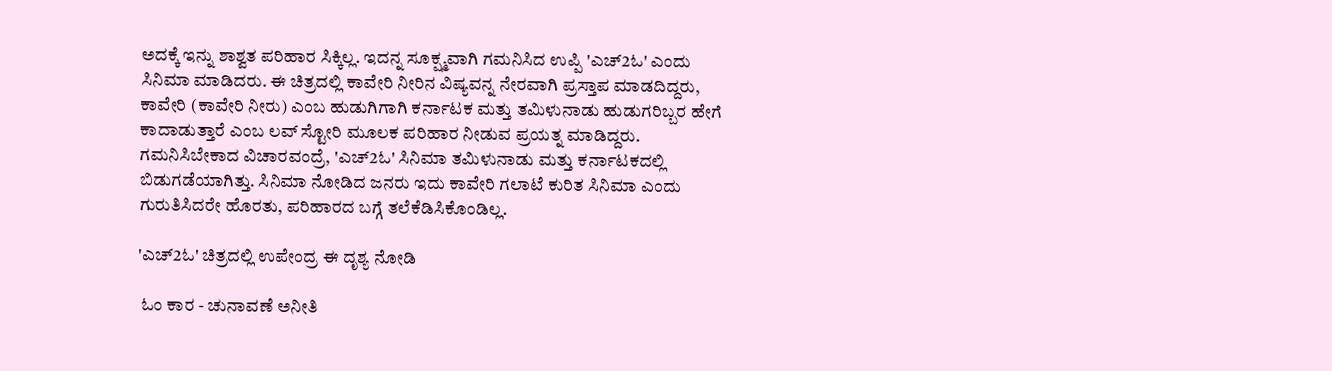ಅದಕ್ಕೆ ಇನ್ನು ಶಾಶ್ವತ ಪರಿಹಾರ ಸಿಕ್ಕಿಲ್ಲ. ಇದನ್ನ ಸೂಕ್ಷ್ಮವಾಗಿ ಗಮನಿಸಿದ ಉಪ್ಪಿ 'ಎಚ್2ಓ' ಎಂದು ಸಿನಿಮಾ ಮಾಡಿದರು. ಈ ಚಿತ್ರದಲ್ಲಿ ಕಾವೇರಿ ನೀರಿನ ವಿಷ್ಯವನ್ನ ನೇರವಾಗಿ ಪ್ರಸ್ತಾಪ ಮಾಡದಿದ್ದರು, ಕಾವೇರಿ (ಕಾವೇರಿ ನೀರು) ಎಂಬ ಹುಡುಗಿಗಾಗಿ ಕರ್ನಾಟಕ ಮತ್ತು ತಮಿಳುನಾಡು ಹುಡುಗರಿಬ್ಬರ ಹೇಗೆ ಕಾದಾಡುತ್ತಾರೆ ಎಂಬ ಲವ್ ಸ್ಟೋರಿ ಮೂಲಕ ಪರಿಹಾರ ನೀಡುವ ಪ್ರಯತ್ನ ಮಾಡಿದ್ದರು. ಗಮನಿಸಿಬೇಕಾದ ವಿಚಾರವಂದ್ರೆ, 'ಎಚ್2ಓ' ಸಿನಿಮಾ ತಮಿಳುನಾಡು ಮತ್ತು ಕರ್ನಾಟಕದಲ್ಲಿ ಬಿಡುಗಡೆಯಾಗಿತ್ತು. ಸಿನಿಮಾ ನೋಡಿದ ಜನರು ಇದು ಕಾವೇರಿ ಗಲಾಟೆ ಕುರಿತ ಸಿನಿಮಾ ಎಂದು ಗುರುತಿಸಿದರೇ ಹೊರತು, ಪರಿಹಾರದ ಬಗ್ಗೆ ತಲೆಕೆಡಿಸಿಕೊಂಡಿಲ್ಲ.

'ಎಚ್2ಓ' ಚಿತ್ರದಲ್ಲಿ ಉಪೇಂದ್ರ ಈ ದೃಶ್ಯ ನೋಡಿ

 ಓಂ ಕಾರ - ಚುನಾವಣೆ ಅನೀತಿ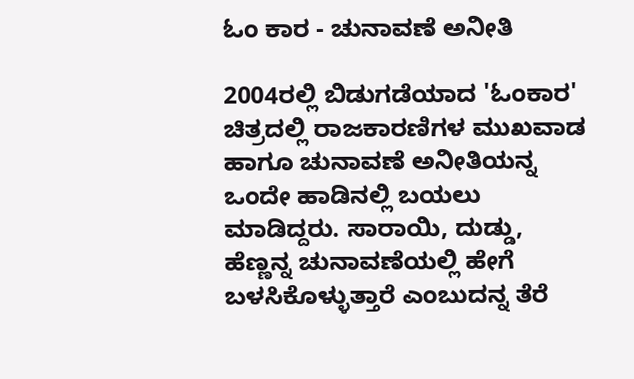ಓಂ ಕಾರ - ಚುನಾವಣೆ ಅನೀತಿ

2004ರಲ್ಲಿ ಬಿಡುಗಡೆಯಾದ 'ಓಂಕಾರ' ಚಿತ್ರದಲ್ಲಿ ರಾಜಕಾರಣಿಗಳ ಮುಖವಾಡ ಹಾಗೂ ಚುನಾವಣೆ ಅನೀತಿಯನ್ನ ಒಂದೇ ಹಾಡಿನಲ್ಲಿ ಬಯಲು ಮಾಡಿದ್ದರು. ಸಾರಾಯಿ, ದುಡ್ಡು, ಹೆಣ್ಣನ್ನ ಚುನಾವಣೆಯಲ್ಲಿ ಹೇಗೆ ಬಳಸಿಕೊಳ್ಳುತ್ತಾರೆ ಎಂಬುದನ್ನ ತೆರೆ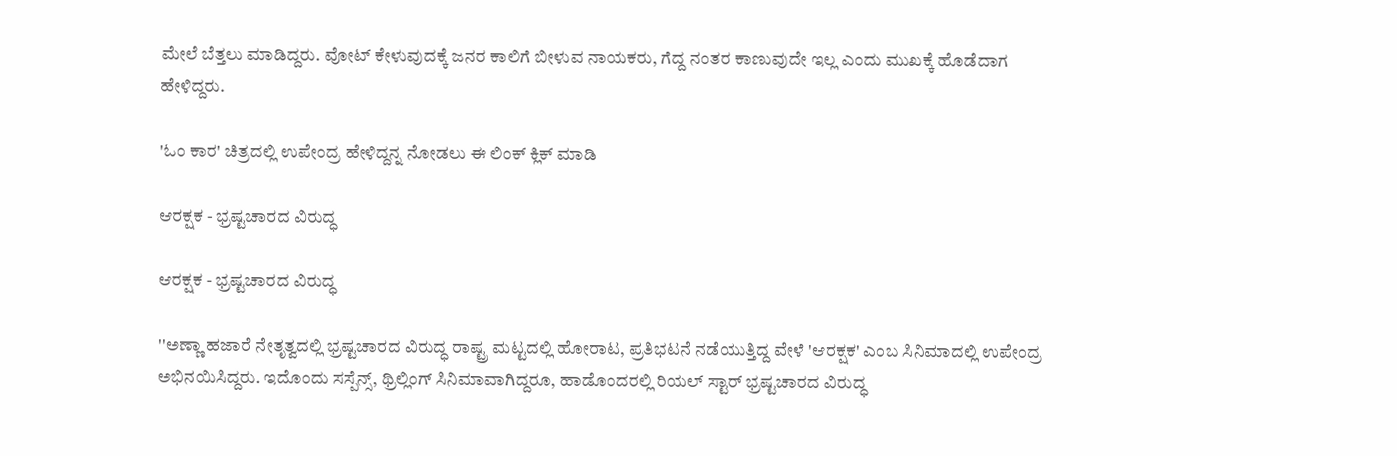ಮೇಲೆ ಬೆತ್ತಲು ಮಾಡಿದ್ದರು. ವೋಟ್ ಕೇಳುವುದಕ್ಕೆ ಜನರ ಕಾಲಿಗೆ ಬೀಳುವ ನಾಯಕರು, ಗೆದ್ದ ನಂತರ ಕಾಣುವುದೇ ಇಲ್ಲ ಎಂದು ಮುಖಕ್ಕೆ ಹೊಡೆದಾಗ ಹೇಳಿದ್ದರು.

'ಓಂ ಕಾರ' ಚಿತ್ರದಲ್ಲಿ ಉಪೇಂದ್ರ ಹೇಳಿದ್ದನ್ನ ನೋಡಲು ಈ ಲಿಂಕ್ ಕ್ಲಿಕ್ ಮಾಡಿ

ಆರಕ್ಷಕ - ಭ್ರಷ್ಟಚಾರದ ವಿರುದ್ಧ

ಆರಕ್ಷಕ - ಭ್ರಷ್ಟಚಾರದ ವಿರುದ್ಧ

''ಅಣ್ಣಾ ಹಜಾರೆ ನೇತೃತ್ವದಲ್ಲಿ ಭ್ರಷ್ಟಚಾರದ ವಿರುದ್ಧ ರಾಷ್ಟ್ರ ಮಟ್ಟದಲ್ಲಿ ಹೋರಾಟ, ಪ್ರತಿಭಟನೆ ನಡೆಯುತ್ತಿದ್ದ ವೇಳೆ 'ಆರಕ್ಷಕ' ಎಂಬ ಸಿನಿಮಾದಲ್ಲಿ ಉಪೇಂದ್ರ ಅಭಿನಯಿಸಿದ್ದರು. ಇದೊಂದು ಸಸ್ಪೆನ್ಸ್, ಥ್ರಿಲ್ಲಿಂಗ್ ಸಿನಿಮಾವಾಗಿದ್ದರೂ, ಹಾಡೊಂದರಲ್ಲಿ ರಿಯಲ್ ಸ್ಟಾರ್ ಭ್ರಷ್ಟಚಾರದ ವಿರುದ್ಧ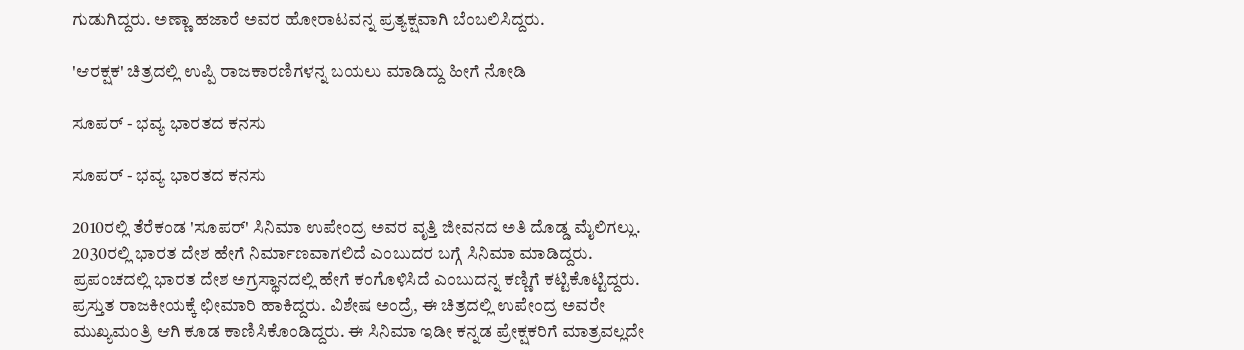ಗುಡುಗಿದ್ದರು. ಅಣ್ಣಾ ಹಜಾರೆ ಅವರ ಹೋರಾಟವನ್ನ ಪ್ರತ್ಯಕ್ಷವಾಗಿ ಬೆಂಬಲಿಸಿದ್ದರು.

'ಆರಕ್ಷಕ' ಚಿತ್ರದಲ್ಲಿ ಉಪ್ಪಿ ರಾಜಕಾರಣಿಗಳನ್ನ ಬಯಲು ಮಾಡಿದ್ದು ಹೀಗೆ ನೋಡಿ

ಸೂಪರ್ - ಭವ್ಯ ಭಾರತದ ಕನಸು

ಸೂಪರ್ - ಭವ್ಯ ಭಾರತದ ಕನಸು

2010ರಲ್ಲಿ ತೆರೆಕಂಡ 'ಸೂಪರ್' ಸಿನಿಮಾ ಉಪೇಂದ್ರ ಅವರ ವೃತ್ತಿ ಜೀವನದ ಅತಿ ದೊಡ್ಡ ಮೈಲಿಗಲ್ಲು. 2030ರಲ್ಲಿ ಭಾರತ ದೇಶ ಹೇಗೆ ನಿರ್ಮಾಣವಾಗಲಿದೆ ಎಂಬುದರ ಬಗ್ಗೆ ಸಿನಿಮಾ ಮಾಡಿದ್ದರು. ಪ್ರಪಂಚದಲ್ಲಿ ಭಾರತ ದೇಶ ಅಗ್ರಸ್ಥಾನದಲ್ಲಿ ಹೇಗೆ ಕಂಗೊಳಿಸಿದೆ ಎಂಬುದನ್ನ ಕಣ್ಣಿಗೆ ಕಟ್ಟಿಕೊಟ್ಟಿದ್ದರು. ಪ್ರಸ್ತುತ ರಾಜಕೀಯಕ್ಕೆ ಛೀಮಾರಿ ಹಾಕಿದ್ದರು. ವಿಶೇಷ ಅಂದ್ರೆ, ಈ ಚಿತ್ರದಲ್ಲಿ ಉಪೇಂದ್ರ ಅವರೇ ಮುಖ್ಯಮಂತ್ರಿ ಆಗಿ ಕೂಡ ಕಾಣಿಸಿಕೊಂಡಿದ್ದರು. ಈ ಸಿನಿಮಾ ಇಡೀ ಕನ್ನಡ ಪ್ರೇಕ್ಷಕರಿಗೆ ಮಾತ್ರವಲ್ಲದೇ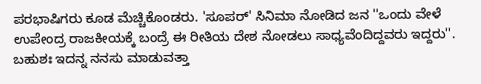ಪರಭಾಷಿಗರು ಕೂಡ ಮೆಚ್ಚಿಕೊಂಡರು. 'ಸೂಪರ್' ಸಿನಿಮಾ ನೋಡಿದ ಜನ ''ಒಂದು ವೇಳೆ ಉಪೇಂದ್ರ ರಾಜಕೀಯಕ್ಕೆ ಬಂದ್ರೆ ಈ ರೀತಿಯ ದೇಶ ನೋಡಲು ಸಾಧ್ಯವೆಂದಿದ್ದವರು ಇದ್ದರು''. ಬಹುಶಃ ಇದನ್ನ ನನಸು ಮಾಡುವತ್ತಾ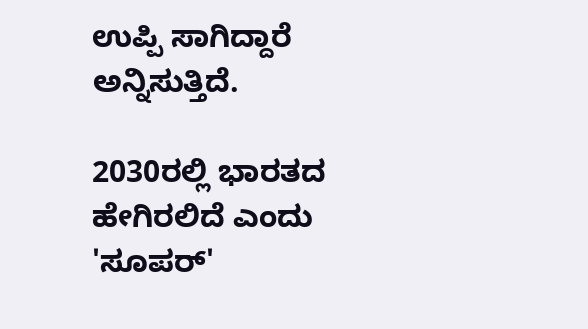ಉಪ್ಪಿ ಸಾಗಿದ್ದಾರೆ ಅನ್ನಿಸುತ್ತಿದೆ.

2030ರಲ್ಲಿ ಭಾರತದ ಹೇಗಿರಲಿದೆ ಎಂದು 'ಸೂಪರ್'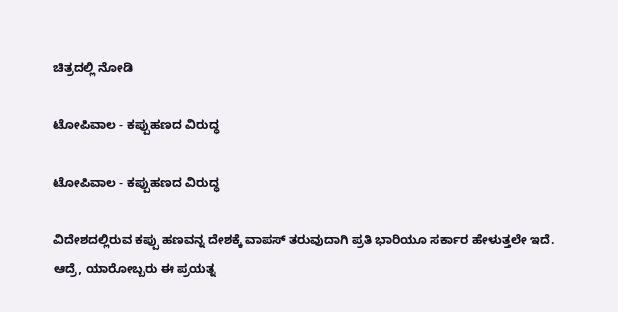ಚಿತ್ರದಲ್ಲಿ ನೋಡಿ

ಟೋಪಿವಾಲ - ಕಪ್ಪುಹಣದ ವಿರುದ್ಧ

ಟೋಪಿವಾಲ - ಕಪ್ಪುಹಣದ ವಿರುದ್ಧ

ವಿದೇಶದಲ್ಲಿರುವ ಕಪ್ಪು ಹಣವನ್ನ ದೇಶಕ್ಕೆ ವಾಪಸ್ ತರುವುದಾಗಿ ಪ್ರತಿ ಭಾರಿಯೂ ಸರ್ಕಾರ ಹೇಳುತ್ತಲೇ ಇದೆ. ಆದ್ರೆ, ಯಾರೋಬ್ಬರು ಈ ಪ್ರಯತ್ನ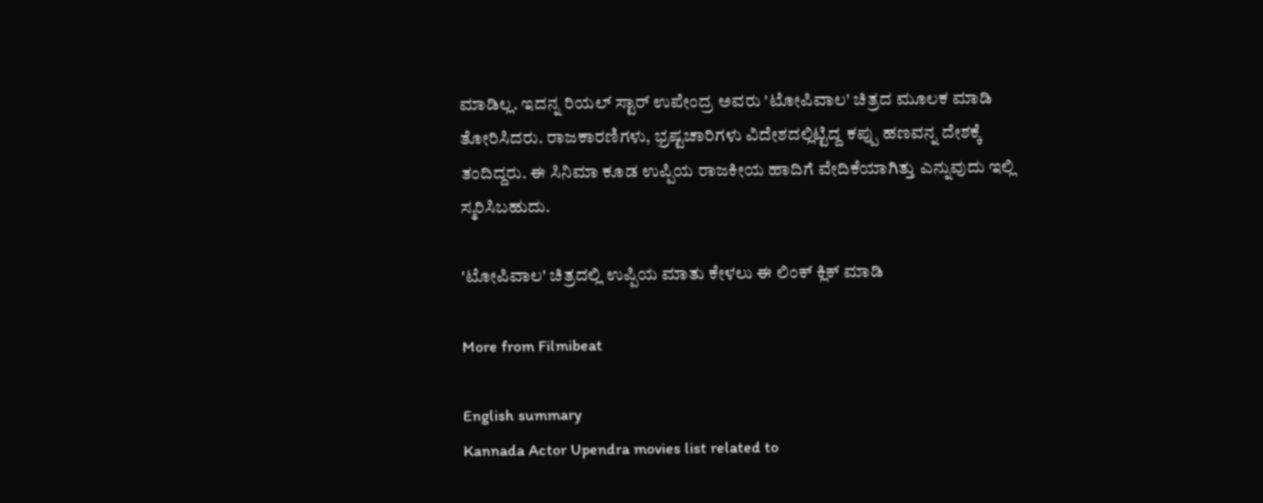ಮಾಡಿಲ್ಲ. ಇದನ್ನ ರಿಯಲ್ ಸ್ಟಾರ್ ಉಪೇಂದ್ರ ಅವರು 'ಟೋಪಿವಾಲ' ಚಿತ್ರದ ಮೂಲಕ ಮಾಡಿ ತೋರಿಸಿದರು. ರಾಜಕಾರಣಿಗಳು, ಭ್ರಷ್ಟಚಾರಿಗಳು ವಿದೇಶದಲ್ಲಿಟ್ಟಿದ್ದ ಕಪ್ಪು ಹಣವನ್ನ ದೇಶಕ್ಕೆ ತಂದಿದ್ದರು. ಈ ಸಿನಿಮಾ ಕೂಡ ಉಪ್ಪಿಯ ರಾಜಕೀಯ ಹಾದಿಗೆ ವೇದಿಕೆಯಾಗಿತ್ತು ಎನ್ನುವುದು ಇಲ್ಲಿ ಸ್ಮರಿಸಿಬಹುದು.

'ಟೋಪಿವಾಲ' ಚಿತ್ರದಲ್ಲಿ ಉಪ್ಪಿಯ ಮಾತು ಕೇಳಲು ಈ ಲಿಂಕ್ ಕ್ಲಿಕ್ ಮಾಡಿ

More from Filmibeat

English summary
Kannada Actor Upendra movies list related to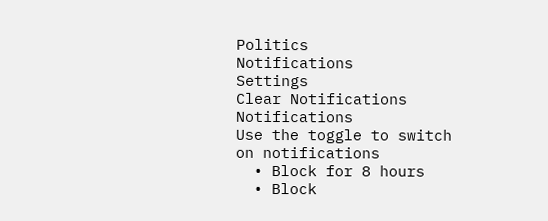Politics
Notifications
Settings
Clear Notifications
Notifications
Use the toggle to switch on notifications
  • Block for 8 hours
  • Block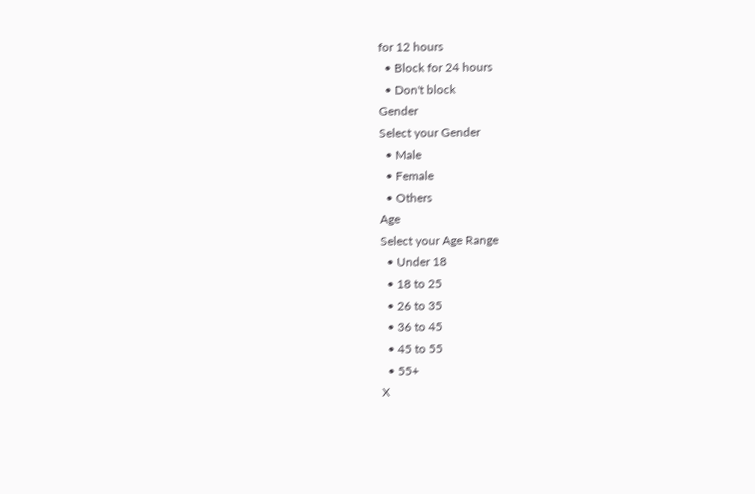for 12 hours
  • Block for 24 hours
  • Don't block
Gender
Select your Gender
  • Male
  • Female
  • Others
Age
Select your Age Range
  • Under 18
  • 18 to 25
  • 26 to 35
  • 36 to 45
  • 45 to 55
  • 55+
X